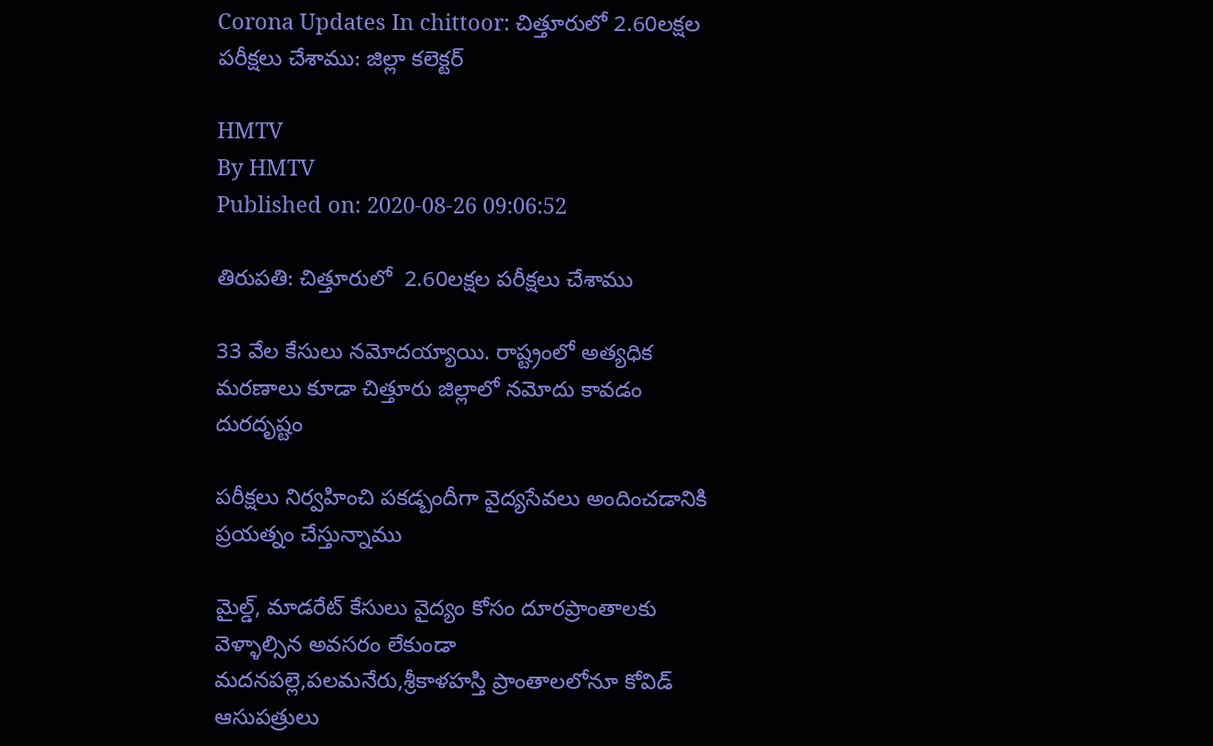Corona Updates In chittoor: చిత్తూరులో 2.60లక్షల పరీక్షలు చేశాము: జిల్లా కలెక్టర్

HMTV
By HMTV
Published on: 2020-08-26 09:06:52

తిరుపతి: చిత్తూరులో  2.60లక్షల పరీక్షలు చేశాము

33 వేల కేసులు నమోదయ్యాయి. రాష్ట్రంలో అత్యధిక మరణాలు కూడా చిత్తూరు జిల్లాలో నమోదు కావడం దురదృష్టం

పరీక్షలు నిర్వహించి పకడ్బందీగా వైద్యసేవలు అందించడానికి ప్రయత్నం చేస్తున్నాము

మైల్డ్, మాడరేట్ కేసులు వైద్యం కోసం దూరప్రాంతాలకు వెళ్ళాల్సిన అవసరం లేకుండా మదనపల్లె,పలమనేరు,శ్రీకాళహస్తి ప్రాంతాలలోనూ కోవిడ్ ఆసుపత్రులు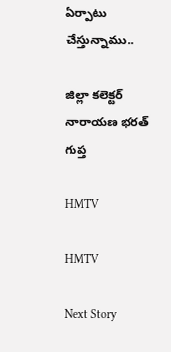ఏర్పాటు చేస్తున్నాము..

జిల్లా కలెక్టర్ నారాయణ భరత్ గుప్త

HMTV

HMTV

Next Story